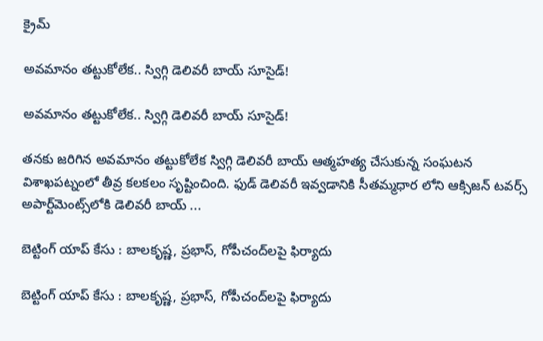క్రైమ్

అవ‌మానం త‌ట్టుకోలేక‌.. స్విగ్గి డెలివ‌రీ బాయ్ సూసైడ్‌!

అవ‌మానం త‌ట్టుకోలేక‌.. స్విగ్గి డెలివ‌రీ బాయ్ సూసైడ్‌!

త‌న‌కు జ‌రిగిన అవ‌మానం త‌ట్టుకోలేక స్విగ్గి డెలివ‌రీ బాయ్ ఆత్మ‌హ‌త్య చేసుకున్న సంఘ‌ట‌న విశాఖ‌ప‌ట్నంలో తీవ్ర క‌ల‌క‌లం సృష్టించింది. ఫుడ్ డెలివరీ ఇవ్వడానికి సీతమ్మధార లోని ఆక్సిజన్ టవర్స్ అపార్ట్‌మెంట్స్‌లోకి డెలివ‌రీ బాయ్ ...

బెట్టింగ్ యాప్ కేసు : బాల‌కృష్ణ‌, ప్ర‌భాస్‌, గోపీచంద్‌ల‌పై ఫిర్యాదు

బెట్టింగ్ యాప్ కేసు : బాల‌కృష్ణ‌, ప్ర‌భాస్‌, గోపీచంద్‌ల‌పై ఫిర్యాదు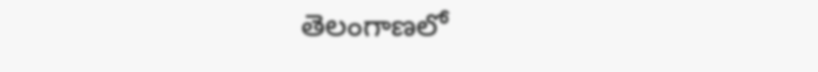తెలంగాణలో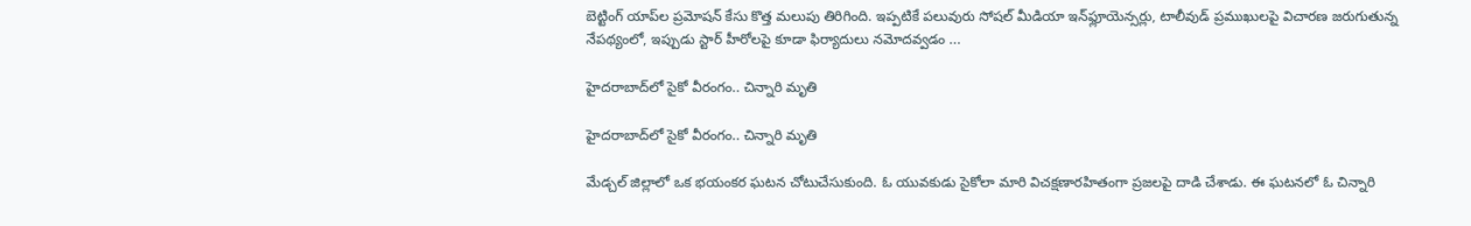బెట్టింగ్ యాప్‌ల ప్రమోషన్ కేసు కొత్త మలుపు తిరిగింది. ఇప్పటికే పలువురు సోషల్ మీడియా ఇన్‌ఫ్లూయెన్సర్లు, టాలీవుడ్ ప్రముఖులపై విచారణ జరుగుతున్న నేపథ్యంలో, ఇప్పుడు స్టార్ హీరోలపై కూడా ఫిర్యాదులు నమోదవ్వడం ...

హైదరాబాద్‌లో సైకో వీరంగం.. చిన్నారి మృతి

హైదరాబాద్‌లో సైకో వీరంగం.. చిన్నారి మృతి

మేడ్చల్ జిల్లాలో ఒక భయంకర ఘటన చోటుచేసుకుంది. ఓ యువకుడు సైకోలా మారి విచక్షణారహితంగా ప్రజలపై దాడి చేశాడు. ఈ ఘటనలో ఓ చిన్నారి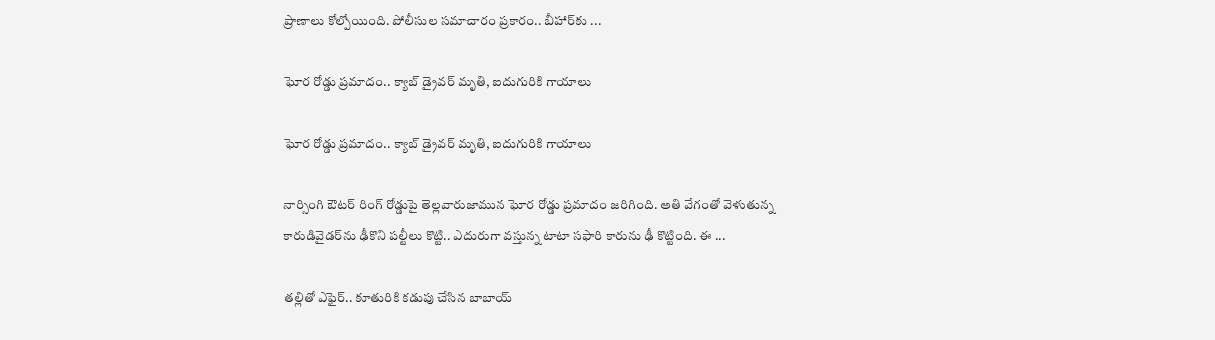ప్రాణాలు కోల్పోయింది. పోలీసుల సమాచారం ప్రకారం.. బీహార్‌కు ...

ఘోర రోడ్డు ప్రమాదం.. క్యాబ్ డ్రైవర్ మృతి, ఐదుగురికి గాయాలు

ఘోర రోడ్డు ప్రమాదం.. క్యాబ్ డ్రైవర్ మృతి, ఐదుగురికి గాయాలు

నార్సింగి ఔటర్ రింగ్ రోడ్డుపై తెల్లవారుజామున ఘోర రోడ్డు ప్రమాదం జరిగింది. అతి వేగంతో వెళుతున్న కారుడివైడర్‌ను ఢీకొని పల్టీలు కొట్టి.. ఎదురుగా వస్తున్న టాటా సఫారి కారును ఢీ కొట్టింది. ఈ ...

తల్లితో ఎఫైర్.. కూతురికి కడుపు చేసిన బాబాయ్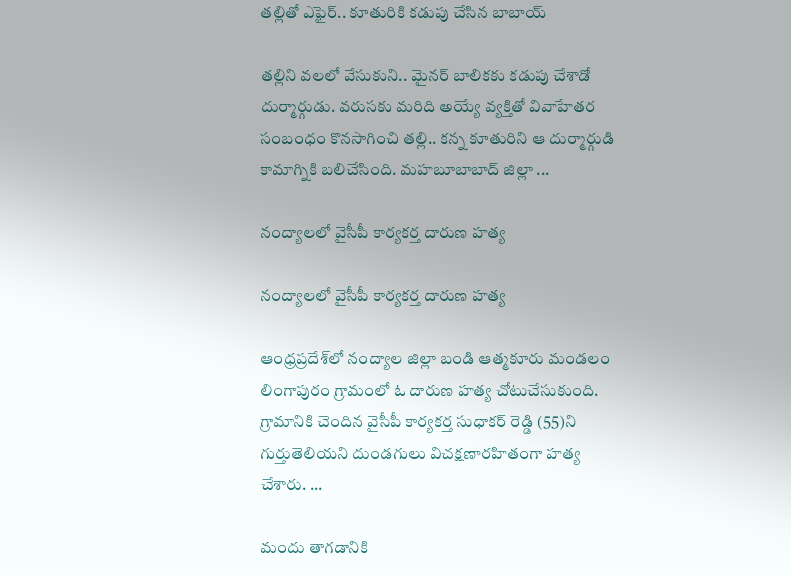తల్లితో ఎఫైర్.. కూతురికి కడుపు చేసిన బాబాయ్

తల్లిని వలలో వేసుకుని.. మైనర్ బాలికకు కడుపు చేశాడో దుర్మార్గుడు. వరుసకు మరిది అయ్యే వ్యక్తితో వివాహేతర సంబంధం కొనసాగించి త‌ల్లి.. క‌న్న‌ కూతురిని ఆ దుర్మార్గుడి కామాగ్నికి బలిచేసింది. మహబూబాబాద్ జిల్లా ...

నంద్యాలలో వైసీపీ కార్యకర్త దారుణ హత్య

నంద్యాలలో వైసీపీ కార్యకర్త దారుణ హత్య

ఆంధ్రప్రదేశ్‌లో నంద్యాల జిల్లా బండి ఆత్మకూరు మండలం లింగాపురం గ్రామంలో ఓ దారుణ హత్య చోటుచేసుకుంది. గ్రామానికి చెందిన వైసీపీ కార్యకర్త సుధాకర్ రెడ్డి (55)ని గుర్తుతెలియని దుండగులు విచక్షణారహితంగా హత్య చేశారు. ...

మందు తాగ‌డానికి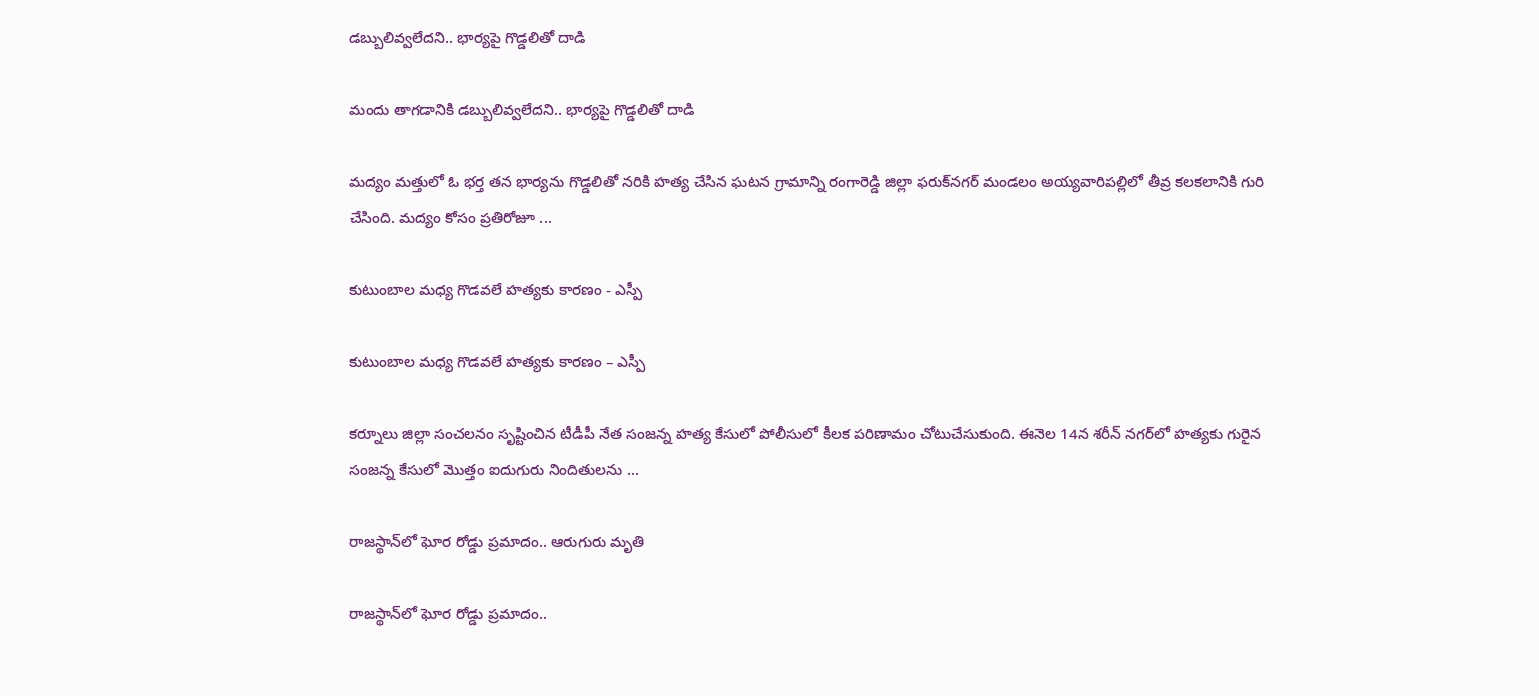డ‌బ్బులివ్వ‌లేద‌ని.. భార్య‌పై గొడ్డలితో దాడి

మందు తాగ‌డానికి డ‌బ్బులివ్వ‌లేద‌ని.. భార్య‌పై గొడ్డలితో దాడి

మద్యం మత్తులో ఓ భర్త తన భార్యను గొడ్డలితో నరికి హత్య చేసిన ఘటన గ్రామాన్ని రంగారెడ్డి జిల్లా ఫరుక్‌నగర్ మండలం అయ్యవారిపల్లిలో తీవ్ర కలకలానికి గురి చేసింది. మద్యం కోసం ప్రతిరోజూ ...

కుటుంబాల మ‌ధ్య గొడవలే హత్యకు కారణం - ఎస్పీ

కుటుంబాల మ‌ధ్య గొడవలే హత్యకు కారణం – ఎస్పీ

కర్నూలు జిల్లా సంచలనం సృష్టించిన టీడీపీ నేత సంజన్న హత్య కేసులో పోలీసులో కీలక ప‌రిణామం చోటుచేసుకుంది. ఈనెల 14న శరీన్ నగర్‌లో హత్యకు గురైన సంజన్న కేసులో మొత్తం ఐదుగురు నిందితులను ...

రాజస్థాన్‌లో ఘోర రోడ్డు ప్రమాదం.. ఆరుగురు మృతి

రాజస్థాన్‌లో ఘోర రోడ్డు ప్రమాదం..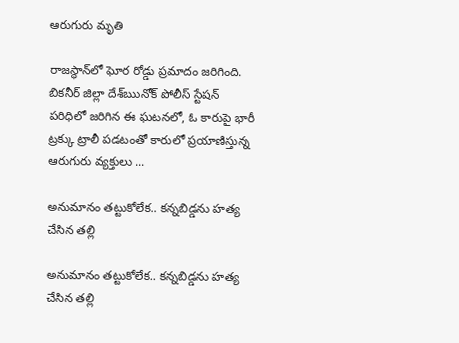ఆరుగురు మృతి

రాజస్థాన్‌లో ఘోర రోడ్డు ప్రమాదం జ‌రిగింది. బికనీర్ జిల్లా దేశ్ఋనోక్ పోలీస్ స్టేషన్ పరిధిలో జరిగిన ఈ ఘటనలో, ఓ కారుపై భారీ ట్రక్కు ట్రాలీ పడటంతో కారులో ప్రయాణిస్తున్న ఆరుగురు వ్యక్తులు ...

అనుమానం తట్టుకోలేక.. కన్నబిడ్డను హత్య చేసిన తల్లి

అనుమానం తట్టుకోలేక.. కన్నబిడ్డను హత్య చేసిన తల్లి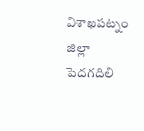విశాఖపట్నం జిల్లా పెదగదిలి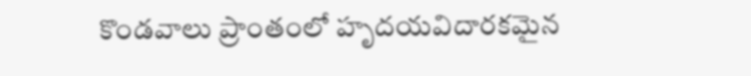కొండవాలు ప్రాంతంలో హృదయవిదారకమైన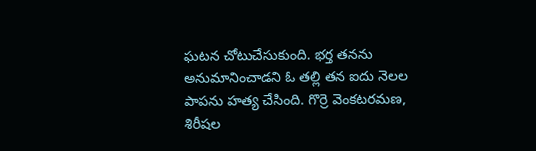ఘటన చోటుచేసుకుంది. భర్త త‌న‌ను అనుమానించాడ‌ని ఓ తల్లి తన ఐదు నెలల పాపను హత్య చేసింది. గొర్రె వెంకటరమణ, శిరీషల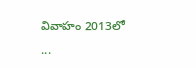వివాహం 2013లో ...